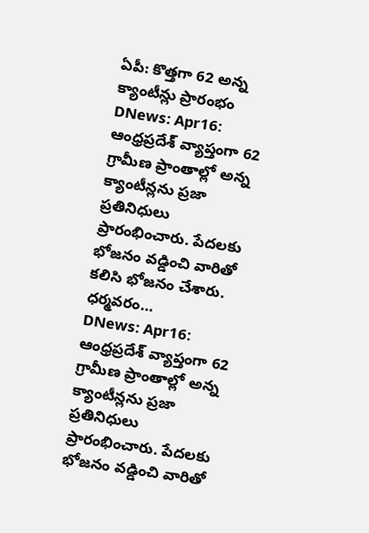ఏపీ: కొత్తగా 62 అన్న క్యాంటీన్లు ప్రారంభం
DNews: Apr16: ఆంధ్రప్రదేశ్ వ్యాప్తంగా 62 గ్రామీణ ప్రాంతాల్లో అన్న క్యాంటీన్లను ప్రజా ప్రతినిధులు ప్రారంభించారు. పేదలకు భోజనం వడ్డించి వారితో కలిసి భోజనం చేశారు. ధర్మవరం…
DNews: Apr16: ఆంధ్రప్రదేశ్ వ్యాప్తంగా 62 గ్రామీణ ప్రాంతాల్లో అన్న క్యాంటీన్లను ప్రజా ప్రతినిధులు ప్రారంభించారు. పేదలకు భోజనం వడ్డించి వారితో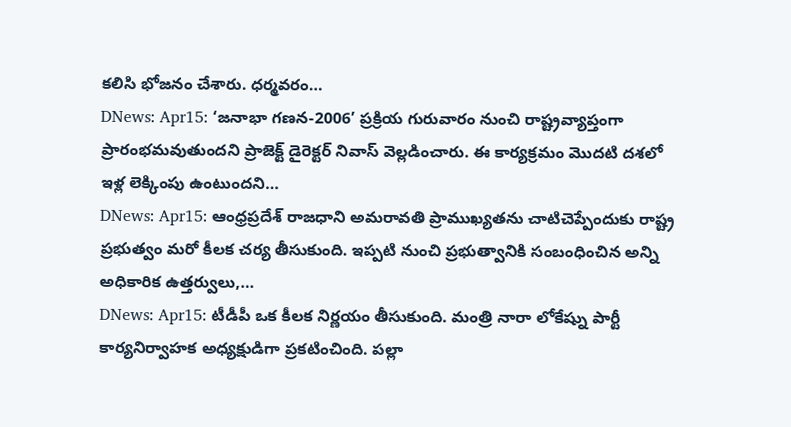కలిసి భోజనం చేశారు. ధర్మవరం…
DNews: Apr15: ‘జనాభా గణన-2006’ ప్రక్రియ గురువారం నుంచి రాష్ట్రవ్యాప్తంగా ప్రారంభమవుతుందని ప్రాజెక్ట్ డైరెక్టర్ నివాస్ వెల్లడించారు. ఈ కార్యక్రమం మొదటి దశలో ఇళ్ల లెక్కింపు ఉంటుందని…
DNews: Apr15: ఆంధ్రప్రదేశ్ రాజధాని అమరావతి ప్రాముఖ్యతను చాటిచెప్పేందుకు రాష్ట్ర ప్రభుత్వం మరో కీలక చర్య తీసుకుంది. ఇప్పటి నుంచి ప్రభుత్వానికి సంబంధించిన అన్ని అధికారిక ఉత్తర్వులు,…
DNews: Apr15: టీడీపీ ఒక కీలక నిర్ణయం తీసుకుంది. మంత్రి నారా లోకేష్ను పార్టీ కార్యనిర్వాహక అధ్యక్షుడిగా ప్రకటించింది. పల్లా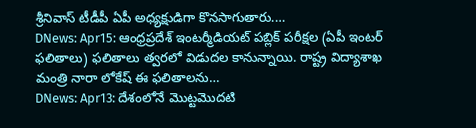శ్రీనివాస్ టీడీపీ ఏపీ అధ్యక్షుడిగా కొనసాగుతారు.…
DNews: Apr15: ఆంధ్రప్రదేశ్ ఇంటర్మీడియట్ పబ్లిక్ పరీక్షల (ఏపీ ఇంటర్ ఫలితాలు) ఫలితాలు త్వరలో విడుదల కానున్నాయి. రాష్ట్ర విద్యాశాఖ మంత్రి నారా లోకేష్ ఈ ఫలితాలను…
DNews: Apr13: దేశంలోనే మొట్టమొదటి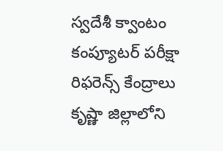స్వదేశీ క్వాంటం కంప్యూటర్ పరీక్షా రిఫరెన్స్ కేంద్రాలు కృష్ణా జిల్లాలోని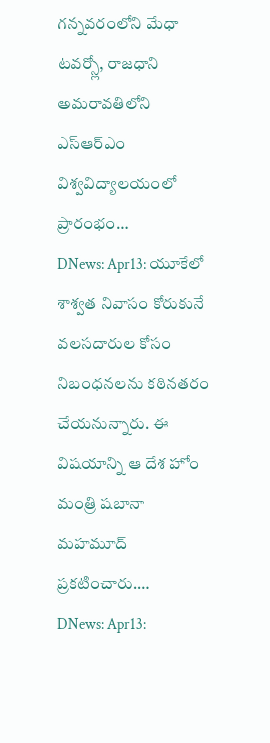గన్నవరంలోని మేధా టవర్స్లో, రాజధాని అమరావతిలోని ఎస్ఆర్ఎం విశ్వవిద్యాలయంలో ప్రారంభం…
DNews: Apr13: యూకేలో శాశ్వత నివాసం కోరుకునే వలసదారుల కోసం నిబంధనలను కఠినతరం చేయనున్నారు. ఈ విషయాన్ని ఆ దేశ హోం మంత్రి షబానా మహమూద్ ప్రకటించారు.…
DNews: Apr13: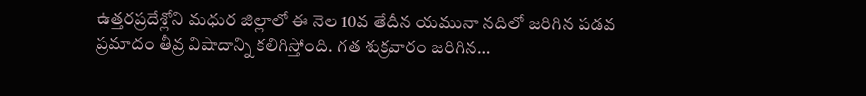ఉత్తరప్రదేశ్లోని మధుర జిల్లాలో ఈ నెల 10వ తేదీన యమునా నదిలో జరిగిన పడవ ప్రమాదం తీవ్ర విషాదాన్ని కలిగిస్తోంది. గత శుక్రవారం జరిగిన…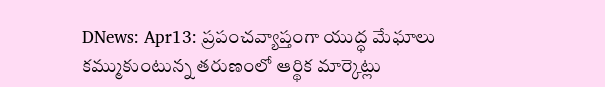DNews: Apr13: ప్రపంచవ్యాప్తంగా యుద్ధ మేఘాలు కమ్ముకుంటున్న తరుణంలో ఆర్థిక మార్కెట్లు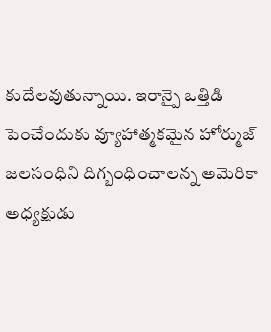కుదేలవుతున్నాయి. ఇరాన్పై ఒత్తిడి పెంచేందుకు వ్యూహాత్మకమైన హోర్ముజ్ జలసంధిని దిగ్బంధించాలన్న అమెరికా అధ్యక్షుడు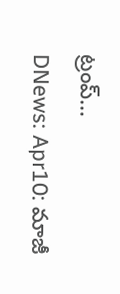ట్రంప్…
DNews: Apr10: మాజీ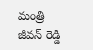మంత్రి జీవన్ రెడ్డి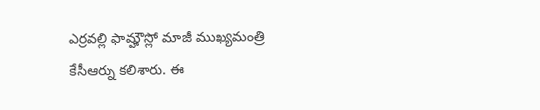ఎర్రవల్లి ఫామ్హౌస్లో మాజీ ముఖ్యమంత్రి కేసీఆర్ను కలిశారు. ఈ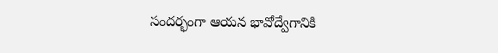సందర్భంగా ఆయన భావోద్వేగానికి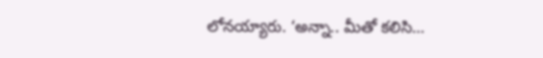లోనయ్యారు. ‘అన్నా.. మీతో కలిసి…